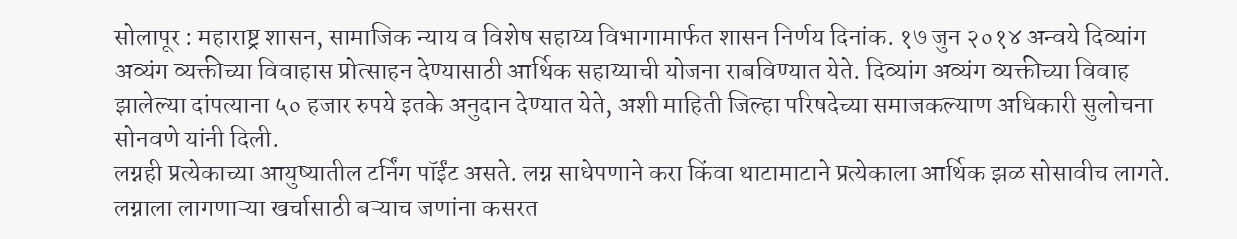सोलापूर : महाराष्ट्र शासन, सामाजिक न्याय व विशेष सहाय्य विभागामार्फत शासन निर्णय दिनांक. १७ जुन २०१४ अन्वये दिव्यांग अव्यंग व्यक्तीच्या विवाहास प्रोत्साहन देण्यासाठी आर्थिक सहाय्याची योजना राबविण्यात येते. दिव्यांग अव्यंग व्यक्तीच्या विवाह झालेल्या दांपत्याना ५० हजार रुपये इतके अनुदान देण्यात येते, अशी माहिती जिल्हा परिषदेच्या समाजकल्याण अधिकारी सुलोचना सोनवणे यांनी दिली.
लग्नही प्रत्येकाच्या आयुष्यातील टर्निंग पॉईंट असते. लग्न साधेपणाने करा किंवा थाटामाटाने प्रत्येकाला आर्थिक झळ सोसावीच लागते. लग्नाला लागणाऱ्या खर्चासाठी बऱ्याच जणांना कसरत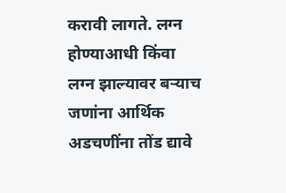करावी लागते. लग्न होण्याआधी किंवा लग्न झाल्यावर बऱ्याच जणांना आर्थिक अडचणींना तोंड द्यावे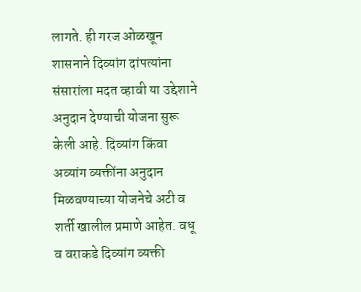लागते. ही गरज ओळखून शासनाने दिव्यांग दांपत्यांना संसारांला मदत व्हावी या उद्देशाने अनुदान देण्याची योजना सुरू केली आहे. दिव्यांग किंवा अव्यांग व्यक्तींना अनुदान मिळवण्याच्या योजनेचे अटी व शर्ती खालील प्रमाणे आहेत. वधू व वराकडे दिव्यांग व्यक्ती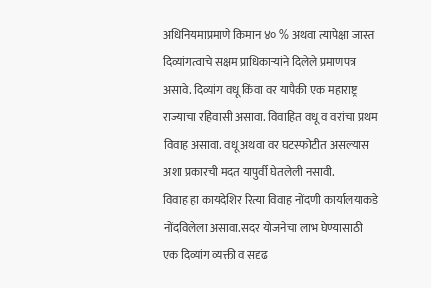अधिनियमाप्रमाणे किमान ४० % अथवा त्यापेक्षा जास्त दिव्यांगत्वाचे सक्षम प्राधिकाऱ्यांने दिलेले प्रमाणपत्र असावे. दिव्यांग वधू किंवा वर यापैकी एक महाराष्ट्र राज्याचा रहिवासी असावा. विवाहित वधू व वरांचा प्रथम विवाह असावा. वधू अथवा वर घटस्फोटीत असल्यास अशा प्रकारची मदत यापुर्वी घेतलेली नसावी.
विवाह हा कायदेशिर रित्या विवाह नोंदणी कार्यालयाकडे नोंदविलेला असावा.सदर योजनेचा लाभ घेण्यासाठी एक दिव्यांग व्यक्ती व सदृढ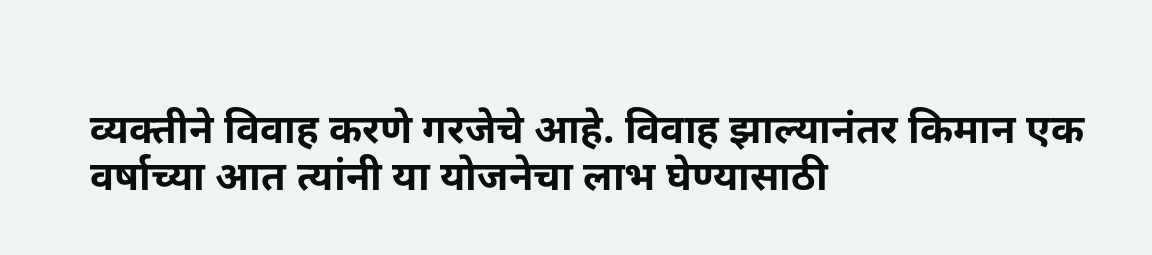व्यक्तीने विवाह करणे गरजेचे आहे. विवाह झाल्यानंतर किमान एक वर्षाच्या आत त्यांनी या योजनेचा लाभ घेण्यासाठी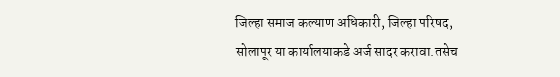जिल्हा समाज कल्याण अधिकारी, जिल्हा परिषद, सोलापूर या कार्यालयाकडे अर्ज सादर करावा.तसेच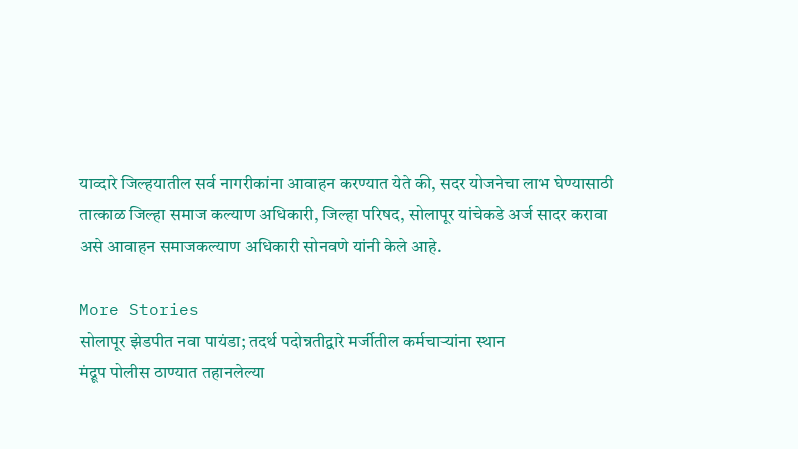याव्दारे जिल्हयातील सर्व नागरीकांना आवाहन करण्यात येते की, सदर योजनेचा लाभ घेण्यासाठी तात्काळ जिल्हा समाज कल्याण अधिकारी, जिल्हा परिषद, सोलापूर यांचेकडे अर्ज सादर करावा असे आवाहन समाजकल्याण अधिकारी सोनवणे यांनी केले आहे.

More Stories
सोलापूर झेडपीत नवा पायंडा; तदर्थ पदोन्नतीद्वारे मर्जीतील कर्मचाऱ्यांना स्थान
मंद्रूप पोलीस ठाण्यात तहानलेल्या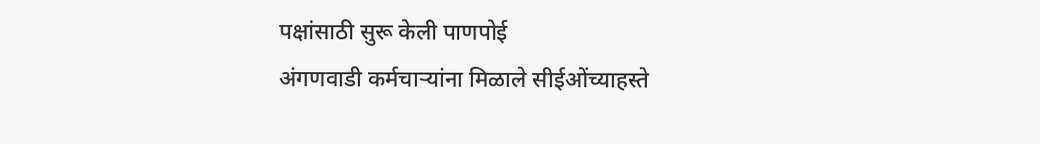पक्षांसाठी सुरू केली पाणपोई
अंगणवाडी कर्मचाऱ्यांना मिळाले सीईओंच्याहस्ते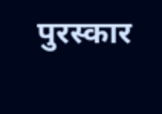पुरस्कार